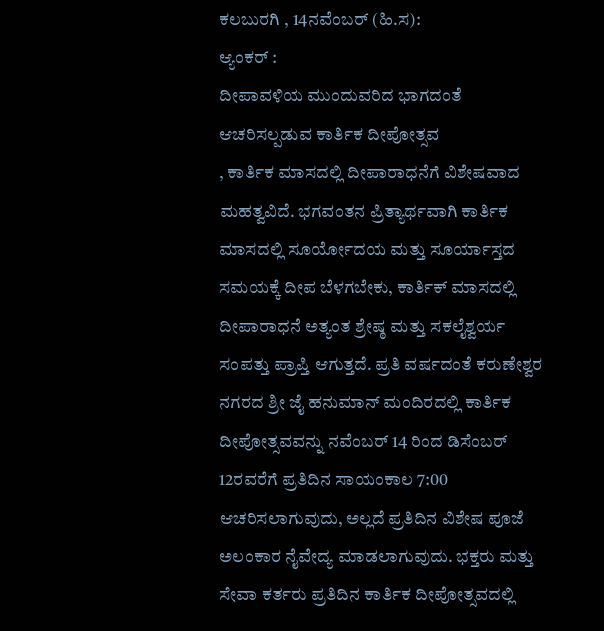ಕಲಬುರಗಿ , 14ನವೆಂಬರ್ (ಹಿ.ಸ):
ಆ್ಯಂಕರ್ :
ದೀಪಾವಳಿಯ ಮುಂದುವರಿದ ಭಾಗದಂತೆ ಆಚರಿಸಲ್ಪಡುವ ಕಾರ್ತಿಕ ದೀಪೋತ್ಸವ
, ಕಾರ್ತಿಕ ಮಾಸದಲ್ಲಿ ದೀಪಾರಾಧನೆಗೆ ವಿಶೇಷವಾದ ಮಹತ್ವವಿದೆ. ಭಗವಂತನ ಪ್ರಿತ್ಯಾರ್ಥವಾಗಿ ಕಾರ್ತಿಕ ಮಾಸದಲ್ಲಿ ಸೂರ್ಯೋದಯ ಮತ್ತು ಸೂರ್ಯಾಸ್ತದ ಸಮಯಕ್ಕೆ ದೀಪ ಬೆಳಗಬೇಕು, ಕಾರ್ತಿಕ್ ಮಾಸದಲ್ಲಿ ದೀಪಾರಾಧನೆ ಅತ್ಯಂತ ಶ್ರೇಷ್ಠ ಮತ್ತು ಸಕಲೈಶ್ವರ್ಯ ಸಂಪತ್ತು ಪ್ರಾಪ್ತಿ ಆಗುತ್ತದೆ. ಪ್ರತಿ ವರ್ಷದಂತೆ ಕರುಣೇಶ್ವರ ನಗರದ ಶ್ರೀ ಜೈ ಹನುಮಾನ್ ಮಂದಿರದಲ್ಲಿ ಕಾರ್ತಿಕ ದೀಪೋತ್ಸವವನ್ನು ನವೆಂಬರ್ 14 ರಿಂದ ಡಿಸೆಂಬರ್ 12ರವರೆಗೆ ಪ್ರತಿದಿನ ಸಾಯಂಕಾಲ 7:00 ಆಚರಿಸಲಾಗುವುದು, ಅಲ್ಲದೆ ಪ್ರತಿದಿನ ವಿಶೇಷ ಪೂಜೆ ಅಲಂಕಾರ ನೈವೇದ್ಯ ಮಾಡಲಾಗುವುದು. ಭಕ್ತರು ಮತ್ತು ಸೇವಾ ಕರ್ತರು ಪ್ರತಿದಿನ ಕಾರ್ತಿಕ ದೀಪೋತ್ಸವದಲ್ಲಿ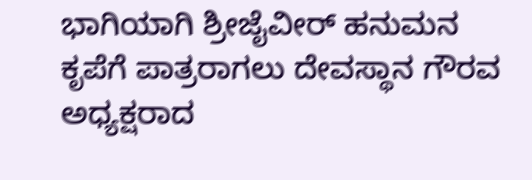ಭಾಗಿಯಾಗಿ ಶ್ರೀಜೈವೀರ್ ಹನುಮನ ಕೃಪೆಗೆ ಪಾತ್ರರಾಗಲು ದೇವಸ್ಥಾನ ಗೌರವ ಅಧ್ಯಕ್ಷರಾದ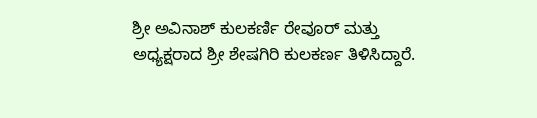ಶ್ರೀ ಅವಿನಾಶ್ ಕುಲಕರ್ಣಿ ರೇವೂರ್ ಮತ್ತು ಅಧ್ಯಕ್ಷರಾದ ಶ್ರೀ ಶೇಷಗಿರಿ ಕುಲಕರ್ಣ ತಿಳಿಸಿದ್ದಾರೆ.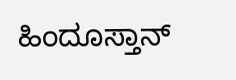ಹಿಂದೂಸ್ತಾನ್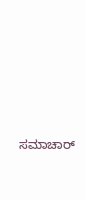ಸಮಾಚಾರ್